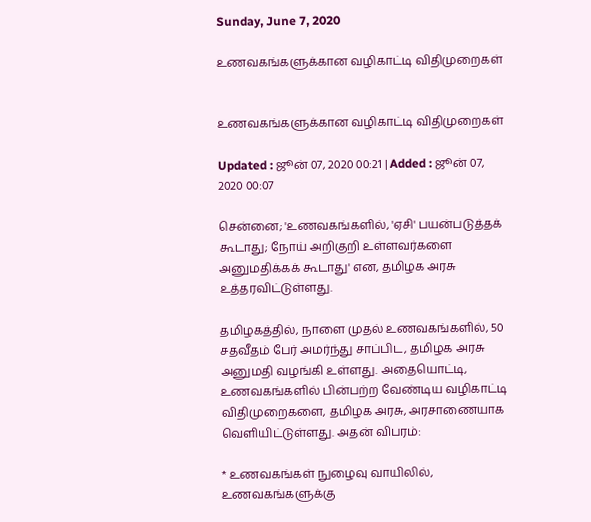Sunday, June 7, 2020

உணவகங்களுக்கான வழிகாட்டி விதிமுறைகள்


உணவகங்களுக்கான வழிகாட்டி விதிமுறைகள்

Updated : ஜூன் 07, 2020 00:21 | Added : ஜூன் 07, 2020 00:07

சென்னை; 'உணவகங்களில், 'ஏசி' பயன்படுத்தக் கூடாது; நோய் அறிகுறி உள்ளவர்களை அனுமதிக்கக் கூடாது' என, தமிழக அரசு உத்தரவிட்டுள்ளது.

தமிழகத்தில், நாளை முதல் உணவகங்களில், 50 சதவீதம் பேர் அமர்ந்து சாப்பிட, தமிழக அரசு அனுமதி வழங்கி உள்ளது. அதையொட்டி, உணவகங்களில் பின்பற்ற வேண்டிய வழிகாட்டி விதிமுறைகளை, தமிழக அரசு, அரசாணையாக வெளியிட்டுள்ளது. அதன் விபரம்:

* உணவகங்கள் நுழைவு வாயிலில், உணவகங்களுக்கு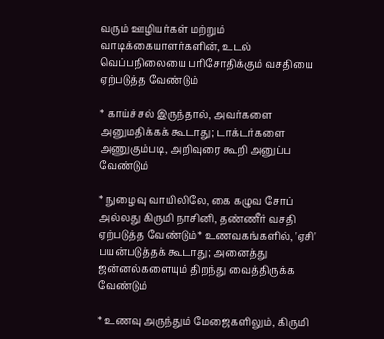வரும் ஊழியர்கள் மற்றும் வாடிக்கையாளர்களின், உடல் வெப்பநிலையை பரிசோதிக்கும் வசதியை ஏற்படுத்த வேண்டும்

* காய்ச்சல் இருந்தால், அவர்களை அனுமதிக்கக் கூடாது; டாக்டர்களை அணுகும்படி, அறிவுரை கூறி அனுப்ப வேண்டும்

* நுழைவு வாயிலிலே, கை கழுவ சோப் அல்லது கிருமி நாசினி, தண்ணீர் வசதி ஏற்படுத்த வேண்டும்* உணவகங்களில், 'ஏசி' பயன்படுத்தக் கூடாது; அனைத்து ஜன்னல்களையும் திறந்து வைத்திருக்க வேண்டும்

* உணவு அருந்தும் மேஜைகளிலும், கிருமி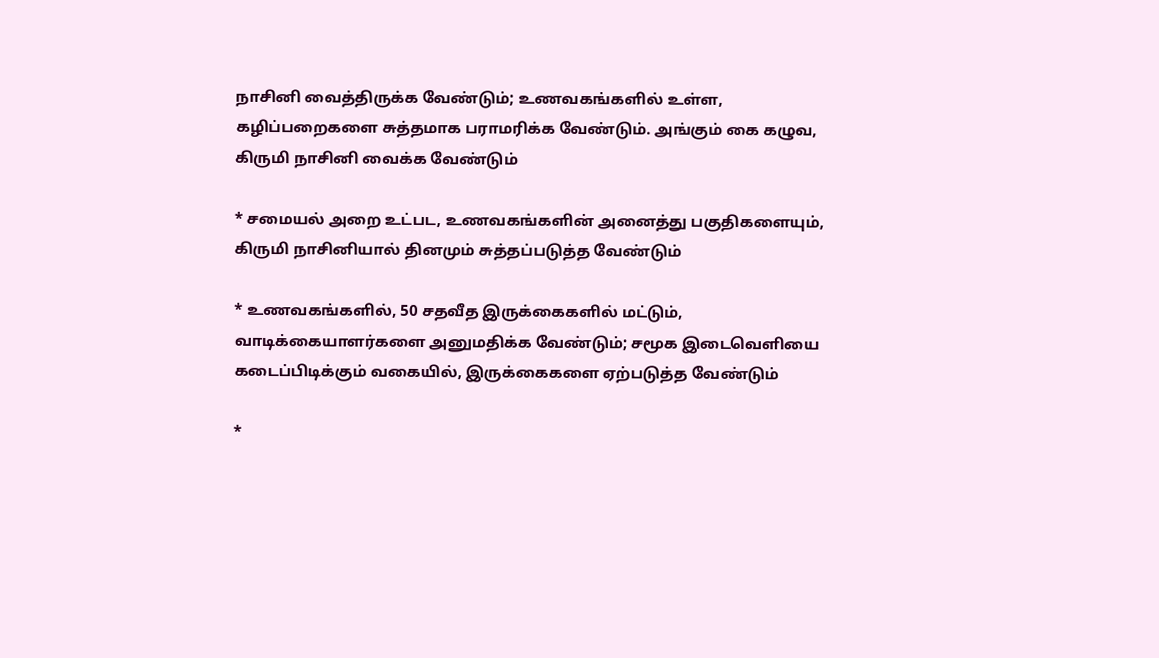நாசினி வைத்திருக்க வேண்டும்; உணவகங்களில் உள்ள, கழிப்பறைகளை சுத்தமாக பராமரிக்க வேண்டும். அங்கும் கை கழுவ, கிருமி நாசினி வைக்க வேண்டும்

* சமையல் அறை உட்பட, உணவகங்களின் அனைத்து பகுதிகளையும், கிருமி நாசினியால் தினமும் சுத்தப்படுத்த வேண்டும்

* உணவகங்களில், 50 சதவீத இருக்கைகளில் மட்டும், வாடிக்கையாளர்களை அனுமதிக்க வேண்டும்; சமூக இடைவெளியை கடைப்பிடிக்கும் வகையில், இருக்கைகளை ஏற்படுத்த வேண்டும்

*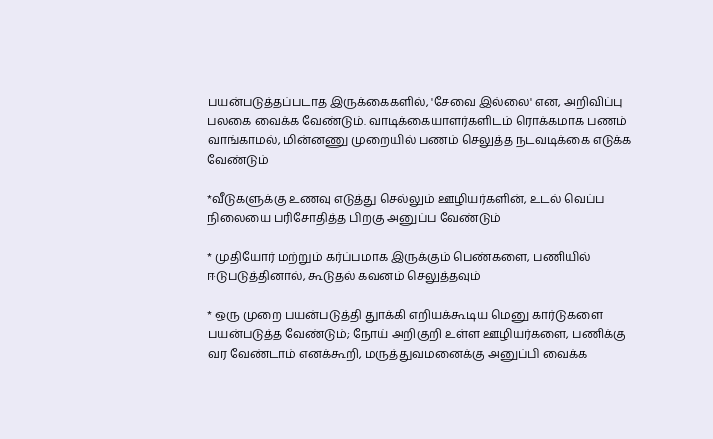பயன்படுத்தப்படாத இருக்கைகளில், 'சேவை இல்லை' என, அறிவிப்பு பலகை வைக்க வேண்டும். வாடிக்கையாளர்களிடம் ரொக்கமாக பணம் வாங்காமல், மின்னணு முறையில் பணம் செலுத்த நடவடிக்கை எடுக்க வேண்டும்

*வீடுகளுக்கு உணவு எடுத்து செல்லும் ஊழியர்களின், உடல் வெப்ப நிலையை பரிசோதித்த பிறகு அனுப்ப வேண்டும்

* முதியோர் மற்றும் கர்ப்பமாக இருக்கும் பெண்களை, பணியில் ஈடுபடுத்தினால், கூடுதல் கவனம் செலுத்தவும்

* ஒரு முறை பயன்படுத்தி துாக்கி எறியக்கூடிய மெனு கார்டுகளை பயன்படுத்த வேண்டும்; நோய் அறிகுறி உள்ள ஊழியர்களை, பணிக்கு வர வேண்டாம் எனக்கூறி, மருத்துவமனைக்கு அனுப்பி வைக்க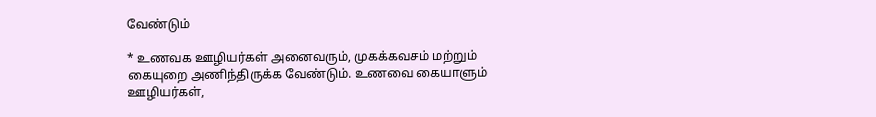வேண்டும்

* உணவக ஊழியர்கள் அனைவரும், முகக்கவசம் மற்றும் கையுறை அணிந்திருக்க வேண்டும். உணவை கையாளும் ஊழியர்கள்,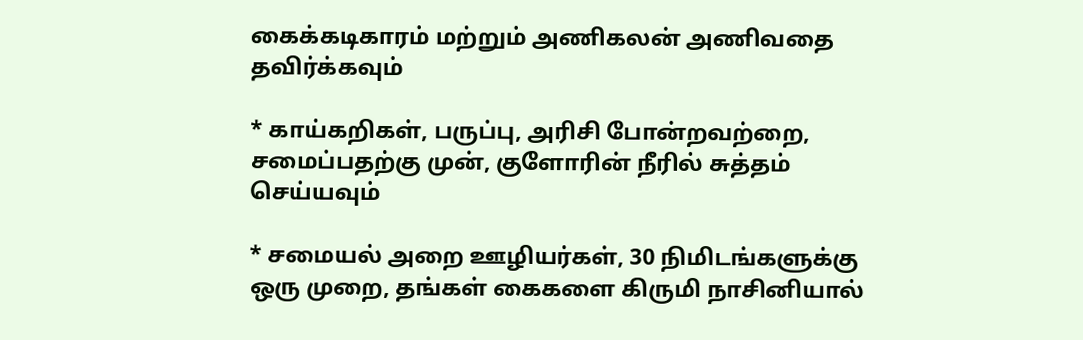கைக்கடிகாரம் மற்றும் அணிகலன் அணிவதை தவிர்க்கவும்

* காய்கறிகள், பருப்பு, அரிசி போன்றவற்றை, சமைப்பதற்கு முன், குளோரின் நீரில் சுத்தம் செய்யவும்

* சமையல் அறை ஊழியர்கள், 30 நிமிடங்களுக்கு ஒரு முறை, தங்கள் கைகளை கிருமி நாசினியால்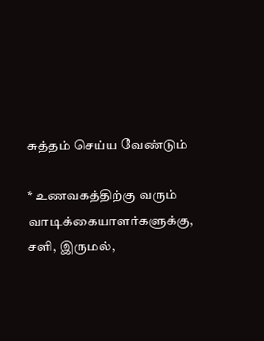சுத்தம் செய்ய வேண்டும்

* உணவகத்திற்கு வரும் வாடிக்கையாளர்களுக்கு, சளி, இருமல்,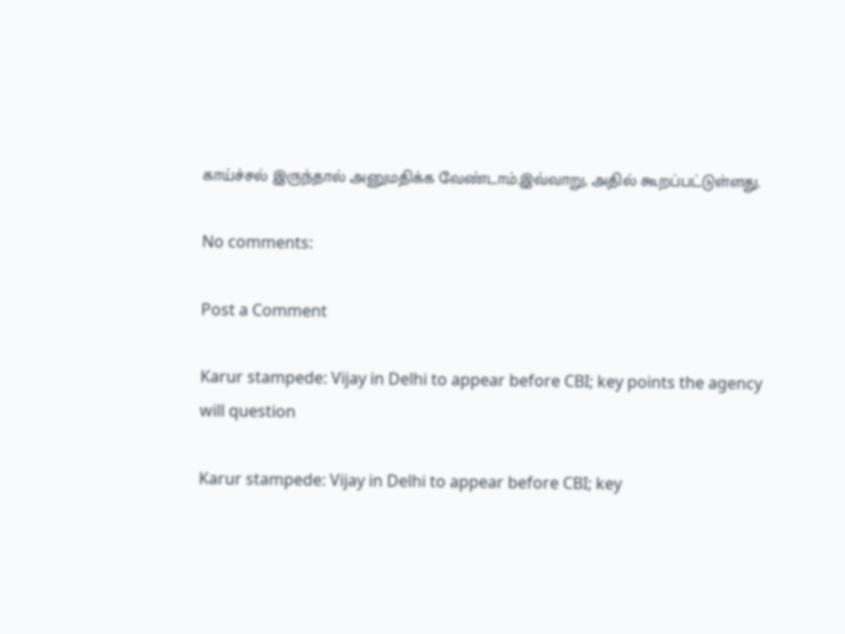காய்ச்சல் இருந்தால் அனுமதிக்க வேண்டாம்.இவ்வாறு, அதில் கூறப்பட்டுள்ளது.

No comments:

Post a Comment

Karur stampede: Vijay in Delhi to appear before CBI; key points the agency will question

Karur stampede: Vijay in Delhi to appear before CBI; key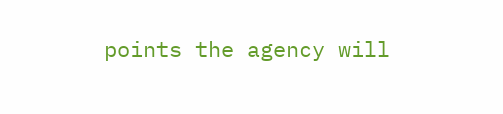points the agency will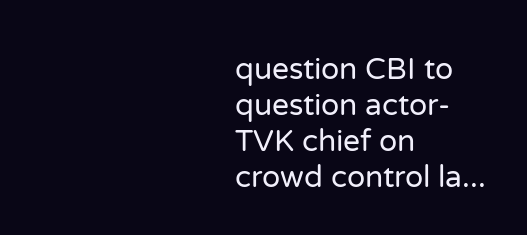question CBI to question actor-TVK chief on crowd control la...